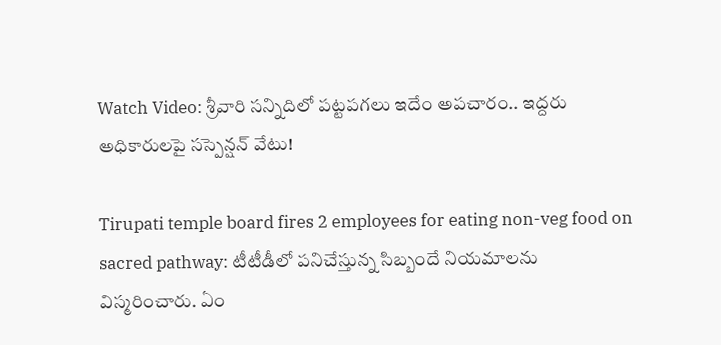Watch Video: శ్రీవారి సన్నిదిలో పట్టపగలు ఇదేం అపచారం.. ఇద్దరు అధికారులపై సస్పెన్షన్ వేటు!

Tirupati temple board fires 2 employees for eating non-veg food on sacred pathway: టీటీడీలో పనిచేస్తున్న సిబ్బందే నియమాలను విస్మరించారు. ఏం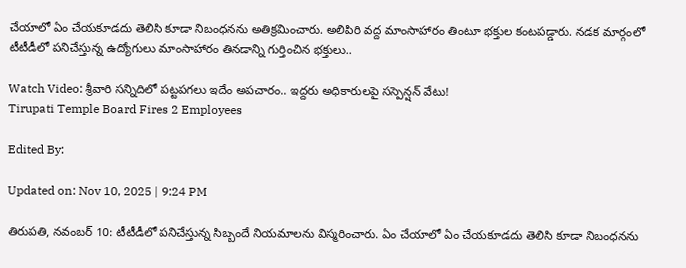చేయాలో ఏం చేయకూడదు తెలిసి కూడా నిబంధనను అతిక్రమించారు. అలిపిరి వద్ద మాంసాహారం తింటూ భక్తుల కంటపడ్డారు. నడక మార్గంలో టీటీడీలో పనిచేస్తున్న ఉద్యోగులు మాంసాహారం తినడాన్ని గుర్తించిన భక్తులు..

Watch Video: శ్రీవారి సన్నిదిలో పట్టపగలు ఇదేం అపచారం.. ఇద్దరు అధికారులపై సస్పెన్షన్ వేటు!
Tirupati Temple Board Fires 2 Employees

Edited By:

Updated on: Nov 10, 2025 | 9:24 PM

తిరుపతి, నవంబర్‌ 10: టీటీడీలో పనిచేస్తున్న సిబ్బందే నియమాలను విస్మరించారు. ఏం చేయాలో ఏం చేయకూడదు తెలిసి కూడా నిబంధనను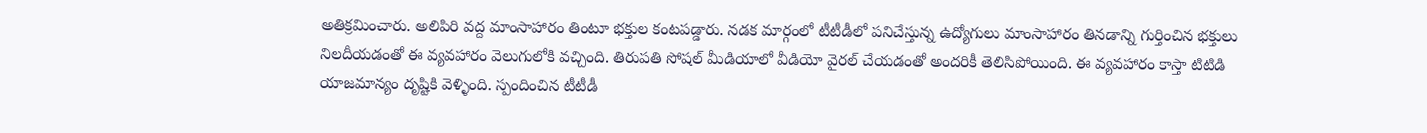అతిక్రమించారు. అలిపిరి వద్ద మాంసాహారం తింటూ భక్తుల కంటపడ్డారు. నడక మార్గంలో టీటీడీలో పనిచేస్తున్న ఉద్యోగులు మాంసాహారం తినడాన్ని గుర్తించిన భక్తులు నిలదీయడంతో ఈ వ్యవహారం వెలుగులోకి వచ్చింది. తిరుపతి సోషల్ మీడియాలో వీడియో వైరల్ చేయడంతో అందరికీ తెలిసిపోయింది. ఈ వ్యవహారం కాస్తా టిటిడి యాజమాన్యం దృష్టికి వెళ్ళింది. స్పందించిన టీటీడీ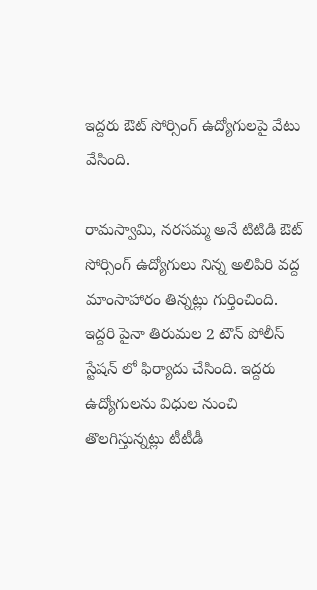ఇద్దరు ఔట్ సోర్సింగ్ ఉద్యోగులపై వేటు వేసింది.

రామస్వామి, నరసమ్మ అనే టిటిడి ఔట్ సోర్సింగ్ ఉద్యోగులు నిన్న అలిపిరి వద్ద మాంసాహారం తిన్నట్లు గుర్తించింది. ఇద్దరి పైనా తిరుమల 2 టౌన్ పోలీస్ స్టేషన్ లో ఫిర్యాదు చేసింది. ఇద్దరు ఉద్యోగులను విధుల నుంచి తొలగిస్తున్నట్లు టీటీడీ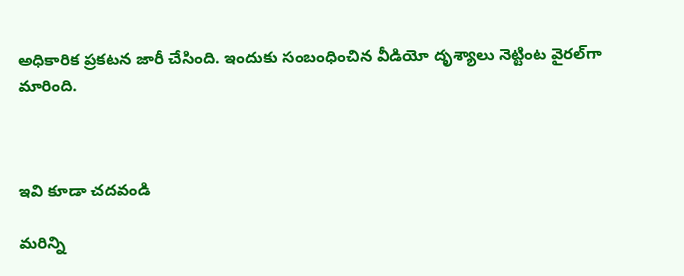అధికారిక ప్రకటన జారీ చేసింది. ఇందుకు సంబంధించిన వీడియో దృశ్యాలు నెట్టింట వైరల్‌గా మారింది.



ఇవి కూడా చదవండి

మరిన్ని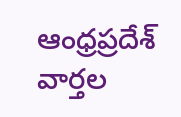ఆంధ్రప్రదేశ్‌ వార్తల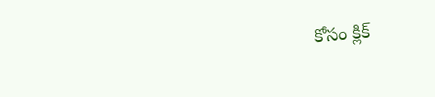కోసం క్లిక్‌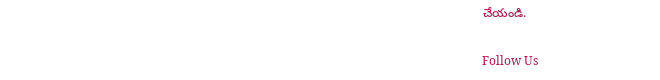చేయండి.

Follow Us